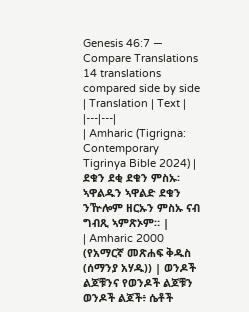Genesis 46:7 — Compare Translations
14 translations compared side by side
| Translation | Text |
|---|---|
| Amharic (Tigrigna: Contemporary Tigrinya Bible 2024) | ደቁን ደቂ ደቁን ምስኡ፡ ኣዋልዱን ኣዋልድ ደቁን ንዅሎም ዘርኡን ምስኡ ናብ ግብጺ ኣምጽኦም። |
| Amharic 2000 (የአማርኛ መጽሐፍ ቅዱስ (ሰማንያ አሃዱ)) | ወንዶች ልጆቹንና የወንዶች ልጆቹን ወንዶች ልጆች፥ ሴቶች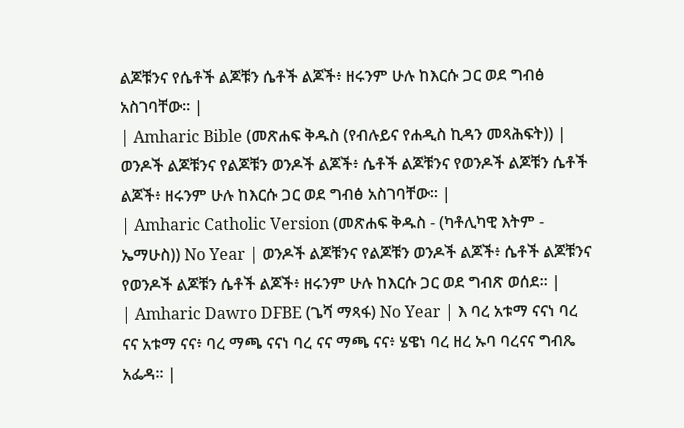ልጆቹንና የሴቶች ልጆቹን ሴቶች ልጆች፥ ዘሩንም ሁሉ ከእርሱ ጋር ወደ ግብፅ አስገባቸው። |
| Amharic Bible (መጽሐፍ ቅዱስ (የብሉይና የሐዲስ ኪዳን መጻሕፍት)) | ወንዶች ልጆቹንና የልጆቹን ወንዶች ልጆች፥ ሴቶች ልጆቹንና የወንዶች ልጆቹን ሴቶች ልጆች፥ ዘሩንም ሁሉ ከእርሱ ጋር ወደ ግብፅ አስገባቸው። |
| Amharic Catholic Version (መጽሐፍ ቅዱስ - (ካቶሊካዊ እትም - ኤማሁስ)) No Year | ወንዶች ልጆቹንና የልጆቹን ወንዶች ልጆች፥ ሴቶች ልጆቹንና የወንዶች ልጆቹን ሴቶች ልጆች፥ ዘሩንም ሁሉ ከእርሱ ጋር ወደ ግብጽ ወሰደ። |
| Amharic Dawro DFBE (ጌሻ ማጻፋ) No Year | እ ባረ አቱማ ናናነ ባረ ናና አቱማ ናና፥ ባረ ማጫ ናናነ ባረ ናና ማጫ ናና፥ ሄዌነ ባረ ዘረ ኡባ ባረናና ግብጼ አፌዳ። |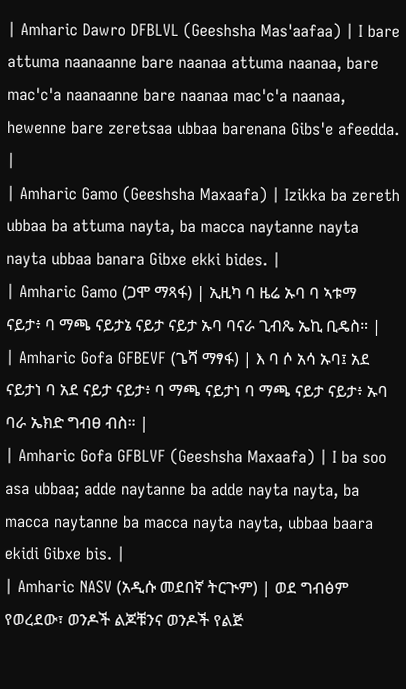| Amharic Dawro DFBLVL (Geeshsha Mas'aafaa) | I bare attuma naanaanne bare naanaa attuma naanaa, bare mac'c'a naanaanne bare naanaa mac'c'a naanaa, hewenne bare zeretsaa ubbaa barenana Gibs'e afeedda. |
| Amharic Gamo (Geeshsha Maxaafa) | Izikka ba zereth ubbaa ba attuma nayta, ba macca naytanne nayta nayta ubbaa banara Gibxe ekki bides. |
| Amharic Gamo (ጋሞ ማጻፋ) | ኢዚካ ባ ዜሬ ኡባ ባ ኣቱማ ናይታ፥ ባ ማጫ ናይታኔ ናይታ ናይታ ኡባ ባናራ ጊብጼ ኤኪ ቢዴስ። |
| Amharic Gofa GFBEVF (ጌሻ ማፃፋ) | እ ባ ሶ አሳ ኡባ፤ አደ ናይታነ ባ አደ ናይታ ናይታ፥ ባ ማጫ ናይታነ ባ ማጫ ናይታ ናይታ፥ ኡባ ባራ ኤክድ ግብፀ ብስ። |
| Amharic Gofa GFBLVF (Geeshsha Maxaafa) | I ba soo asa ubbaa; adde naytanne ba adde nayta nayta, ba macca naytanne ba macca nayta nayta, ubbaa baara ekidi Gibxe bis. |
| Amharic NASV (አዲሱ መደበኛ ትርጒም) | ወደ ግብፅም የወረደው፣ ወንዶች ልጆቹንና ወንዶች የልጅ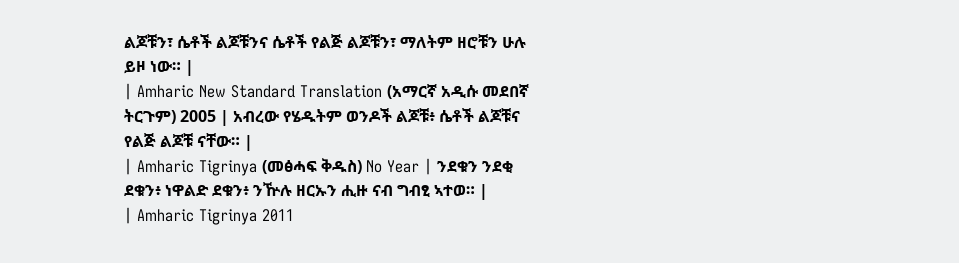ልጆቹን፣ ሴቶች ልጆቹንና ሴቶች የልጅ ልጆቹን፣ ማለትም ዘሮቹን ሁሉ ይዞ ነው። |
| Amharic New Standard Translation (አማርኛ አዲሱ መደበኛ ትርጉም) 2005 | አብረው የሄዱትም ወንዶች ልጆቹ፥ ሴቶች ልጆቹና የልጅ ልጆቹ ናቸው። |
| Amharic Tigrinya (መፅሓፍ ቅዱስ) No Year | ንደቁን ንደቂ ደቁን፥ ነዋልድ ደቁን፥ ንዅሉ ዘርኡን ሒዙ ናብ ግብፂ ኣተወ። |
| Amharic Tigrinya 2011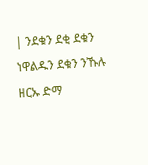| ንደቁን ደቂ ደቁን ነዋልዱን ደቁን ንኹሉ ዘርኡ ድማ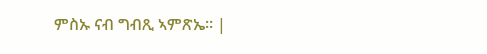ምስኡ ናብ ግብጺ ኣምጽኤ። |